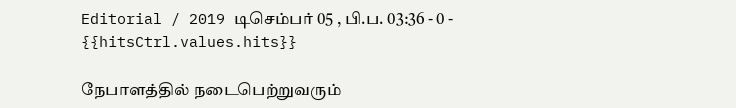Editorial / 2019 டிசெம்பர் 05 , பி.ப. 03:36 - 0 - {{hitsCtrl.values.hits}}

நேபாளத்தில் நடைபெற்றுவரும்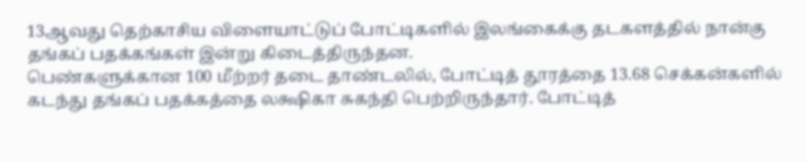13ஆவது தெற்காசிய விளையாட்டுப் போட்டிகளில் இலங்கைக்கு தடகளத்தில் நான்கு தங்கப் பதக்கங்கள் இன்று கிடைத்திருந்தன.
பெண்களுக்கான 100 மீற்றர் தடை தாண்டலில், போட்டித் தூரத்தை 13.68 செக்கன்களில் கடந்து தங்கப் பதக்கத்தை லக்ஷிகா சுகந்தி பெற்றிருந்தார். போட்டித்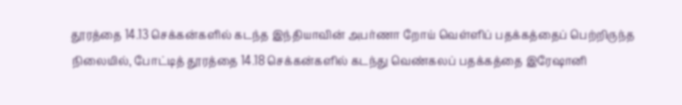தூரத்தை 14.13 செக்கன்களில் கடந்த இந்தியாவின் அபர்ணா றோய் வெள்ளிப் பதக்கத்தைப் பெற்றிருந்த நிலையில், போட்டித் தூரத்தை 14.18 செக்கன்களில் கடந்து வெண்கலப் பதக்கத்தை இரேஷானி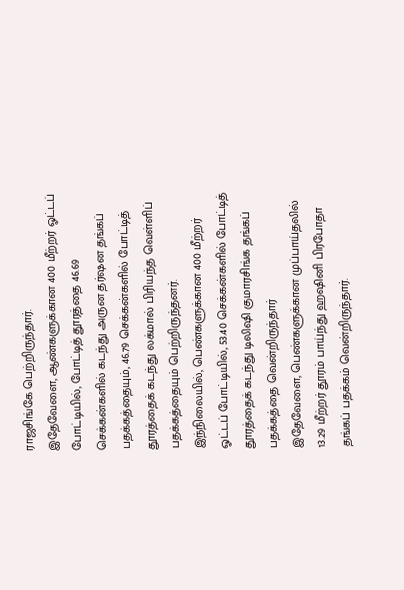ராஜசிங்கே பெற்றிருந்தார்.
இதேவேளை, ஆண்களுக்கான 400 மீற்றர் ஓட்டப் போட்டியில், போட்டித் தூரத்தை 46.69 செக்கன்களில் கடந்து அருன தர்ஷன தங்கப் பதக்கத்தையும், 46.79 செக்கன்களில் போட்டித் தூரத்தைக் கடந்து லக்மால் பிரியந்த வெள்ளிப் பதக்கத்தையும் பெற்றிருந்தனர்.
இந்நிலையில், பெண்களுக்கான 400 மீற்றர் ஓட்டப் போட்டியில், 53.40 செக்கன்களில் போட்டித் தூரத்தைக் கடந்து டிலிஷி குமாரசிங்க தங்கப் பதக்கத்தை வென்றிருந்தார்
இதேவேளை, பெண்களுக்கான முப்பாய்தலில் 13.29 மீற்றர் தூரம் பாய்ந்து ஹஷினி பிரபோதா தங்கப் பதக்கம் வென்றிருந்தார்.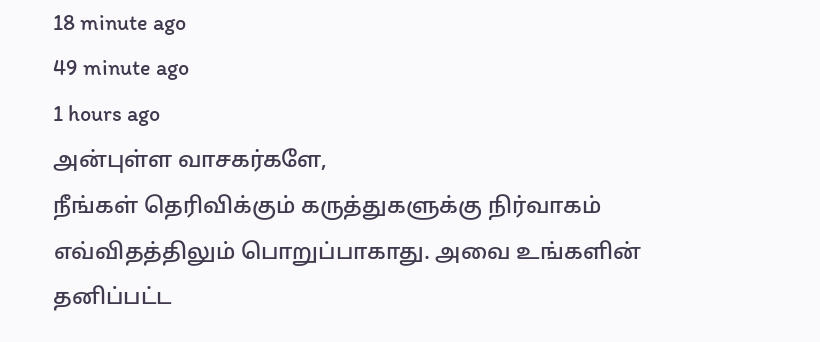18 minute ago
49 minute ago
1 hours ago
அன்புள்ள வாசகர்களே,
நீங்கள் தெரிவிக்கும் கருத்துகளுக்கு நிர்வாகம் எவ்விதத்திலும் பொறுப்பாகாது. அவை உங்களின் தனிப்பட்ட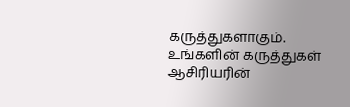கருத்துகளாகும். உங்களின் கருத்துகள் ஆசிரியரின்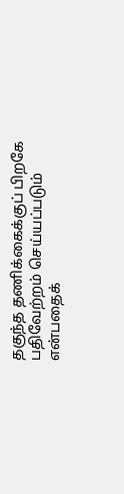தகுந்த தணிக்கைக்குப் பிறகே பதிவேற்றம் செய்யப்படும் என்பதைக்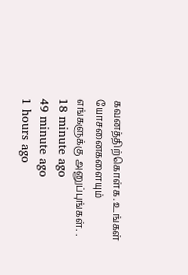கவனத்திற்கொள்க. உங்கள் யோசனைகளையும் எங்களுக்கு அனுப்புங்கள். .
18 minute ago
49 minute ago
1 hours ago